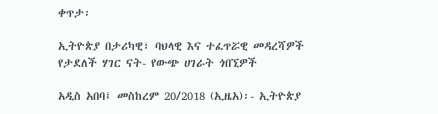ቀጥታ፡

ኢትዮጵያ በታሪካዊ፣ ባህላዊ እና ተፈጥሯዊ መዳረሻዎች የታደለች ሃገር ናት- የውጭ ሀገራት ጎበኚዎች

አዲስ አበባ፤ መስከረም 20/2018 (ኢዜአ)፡- ኢትዮጵያ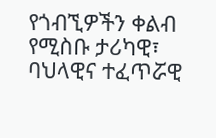የጎብኚዎችን ቀልብ የሚስቡ ታሪካዊ፣ ባህላዊና ተፈጥሯዊ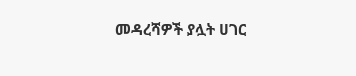መዳረሻዎች ያሏት ሀገር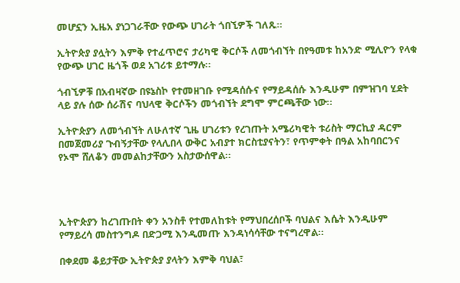መሆኗን ኢዜአ ያነጋገራቸው የውጭ ሀገራት ጎበኚዎች ገለጹ።

ኢትዮጵያ ያሏትን እምቅ የተፈጥሮና ታሪካዊ ቅርሶች ለመጎብኘት በየዓመቱ ከአንድ ሚሊዮን የላቁ የውጭ ሀገር ዜጎች ወደ አገሪቱ ይተማሉ፡፡

ጎብኚዎቹ በአብዛኛው በዩኔስኮ የተመዘገቡ የሚዳሰሱና የማይዳሰሱ እንዲሁም በምዝገባ ሂደት ላይ ያሉ ሰው ሰራሽና ባህላዊ ቅርሶችን መጎብኘት ደግሞ ምርጫቸው ነው፡፡

ኢትዮጵያን ለመጎብኘት ለሁለተኛ ጊዜ ሀገሪቱን የረገጡት አሜሪካዊት ቱሪስት ማርኪያ ዳርም በመጀመሪያ ጉብኝታቸው የላሊበላ ውቅር አብያተ ክርስቲያናትን፣ የጥምቀት በዓል አከባበርንና የኦሞ ሸለቆን መመልከታቸውን አስታውሰዋል፡፡




ኢትዮጵያን ከረገጡበት ቀን አንስቶ የተመለከቱት የማህበረሰቦች ባህልና እሴት እንዲሁም የማይረሳ መስተንግዶ በድጋሚ እንዲመጡ እንዳነሳሳቸው ተናግረዋል፡፡

በቀደመ ቆይታቸው ኢትዮጵያ ያላትን እምቅ ባህል፣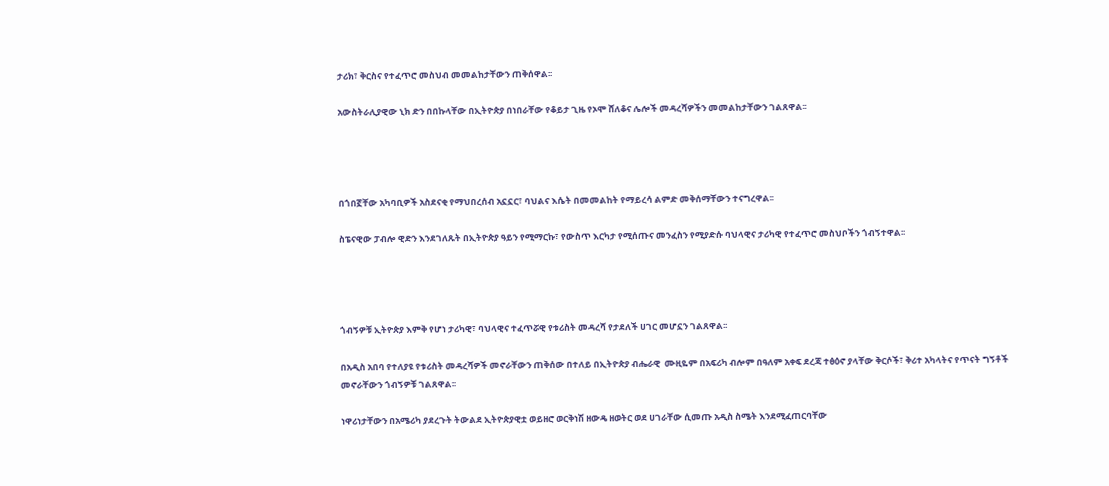ታሪክ፣ ቅርስና የተፈጥሮ መስህብ መመልከታቸውን ጠቅሰዋል፡፡

አውስትራሊያዊው ኒክ ድን በበኩላቸው በኢትዮጵያ በነበራቸው የቆይታ ጊዜ የኦሞ ሸለቆና ሌሎች መዳረሻዎችን መመልከታቸውን ገልጸዋል፡፡




በጎበኟቸው አካባቢዎች አስደናቂ የማህበረሰብ አኗኗር፣ ባህልና እሴት በመመልከት የማይረሳ ልምድ መቅሰማቸውን ተናግረዋል፡፡

ስፔናዊው ፓብሎ ዊድን እንደገለጹት በኢትዮጵያ ዓይን የሚማርኩ፣ የውስጥ እርካታ የሚሰጡና መንፈስን የሚያድሱ ባህላዊና ታሪካዊ የተፈጥሮ መስህቦችን ጎብኝተዋል፡፡




ጎብኝዎቹ ኢትዮጵያ እምቅ የሆነ ታሪካዊ፣ ባህላዊና ተፈጥሯዊ የቱሪስት መዳረሻ የታደለች ሀገር መሆኗን ገልጸዋል፡፡

በአዲስ አበባ የተለያዩ የቱሪስት መዳረሻዎች መኖራቸውን ጠቅሰው በተለይ በኢትዮጵያ ብሔራዊ  ሙዚዬም በአፍሪካ ብሎም በዓለም አቀፍ ደረጃ ተፅዕኖ ያላቸው ቅርሶች፣ ቅሪተ አካላትና የጥናት ግኝቶች መኖራቸውን ጎብኝዎቹ ገልጸዋል፡፡

ነዋሪነታቸውን በአሜሪካ ያደረጉት ትውልደ ኢትዮጵያዊቷ ወይዘሮ ወርቅነሽ ዘውዴ ዘወትር ወደ ሀገራቸው ሲመጡ አዲስ ስሜት እንደሚፈጠርባቸው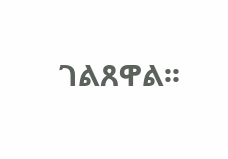ገልጸዋል፡፡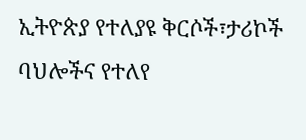ኢትዮጵያ የተለያዩ ቅርሶች፣ታሪኮች ባህሎችና የተለየ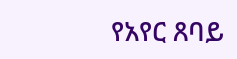የአየር ጸባይ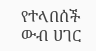የተላበሰች ውብ ሀገር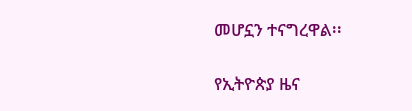መሆኗን ተናግረዋል፡፡

የኢትዮጵያ ዜና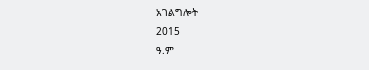አገልግሎት
2015
ዓ.ም